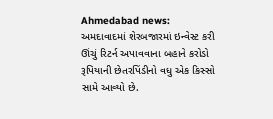Ahmedabad news: અમદાવાદમાં શેરબજારમાં ઇન્વેસ્ટ કરી ઊંચું રિટર્ન અપાવવાના બહાને કરોડો રૂપિયાની છેતરપિંડીનો વધુ એક કિસ્સો સામે આવ્યો છે.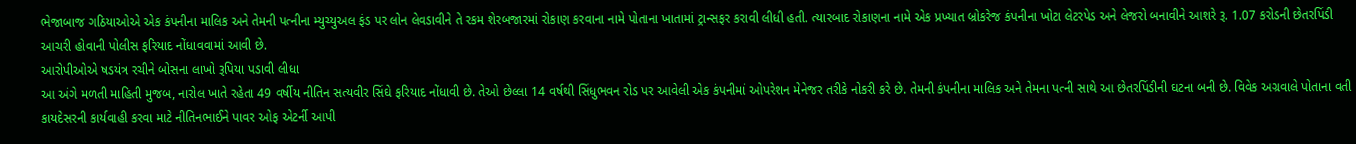ભેજાબાજ ગઠિયાઓએ એક કંપનીના માલિક અને તેમની પત્નીના મ્યુચ્યુઅલ ફંડ પર લોન લેવડાવીને તે રકમ શેરબજારમાં રોકાણ કરવાના નામે પોતાના ખાતામાં ટ્રાન્સફર કરાવી લીધી હતી. ત્યારબાદ રોકાણના નામે એક પ્રખ્યાત બ્રોકરેજ કંપનીના ખોટા લેટરપેડ અને લેજરો બનાવીને આશરે રૂ. 1.07 કરોડની છેતરપિંડી આચરી હોવાની પોલીસ ફરિયાદ નોંધાવવામાં આવી છે.
આરોપીઓએ ષડયંત્ર રચીને બોસના લાખો રૂપિયા પડાવી લીધા
આ અંગે મળતી માહિતી મુજબ, નારોલ ખાતે રહેતા 49 વર્ષીય નીતિન સત્યવીર સિંઘે ફરિયાદ નોંધાવી છે. તેઓ છેલ્લા 14 વર્ષથી સિંધુભવન રોડ પર આવેલી એક કંપનીમાં ઓપરેશન મેનેજર તરીકે નોકરી કરે છે. તેમની કંપનીના માલિક અને તેમના પત્ની સાથે આ છેતરપિંડીની ઘટના બની છે. વિવેક અગ્રવાલે પોતાના વતી કાયદેસરની કાર્યવાહી કરવા માટે નીતિનભાઈને પાવર ઓફ એટર્ની આપી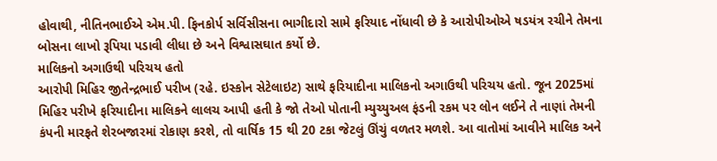હોવાથી, નીતિનભાઈએ એમ.પી. ફિનકોર્પ સર્વિસીસના ભાગીદારો સામે ફરિયાદ નોંધાવી છે કે આરોપીઓએ ષડયંત્ર રચીને તેમના બોસના લાખો રૂપિયા પડાવી લીધા છે અને વિશ્વાસઘાત કર્યો છે.
માલિકનો અગાઉથી પરિચય હતો
આરોપી મિહિર જીતેન્દ્રભાઈ પરીખ (રહે. ઇસ્કોન સેટેલાઇટ) સાથે ફરિયાદીના માલિકનો અગાઉથી પરિચય હતો. જૂન 2025માં મિહિર પરીખે ફરિયાદીના માલિકને લાલચ આપી હતી કે જો તેઓ પોતાની મ્યુચ્યુઅલ ફંડની રકમ પર લોન લઈને તે નાણાં તેમની કંપની મારફતે શેરબજારમાં રોકાણ કરશે, તો વાર્ષિક 15 થી 20 ટકા જેટલું ઊંચું વળતર મળશે. આ વાતોમાં આવીને માલિક અને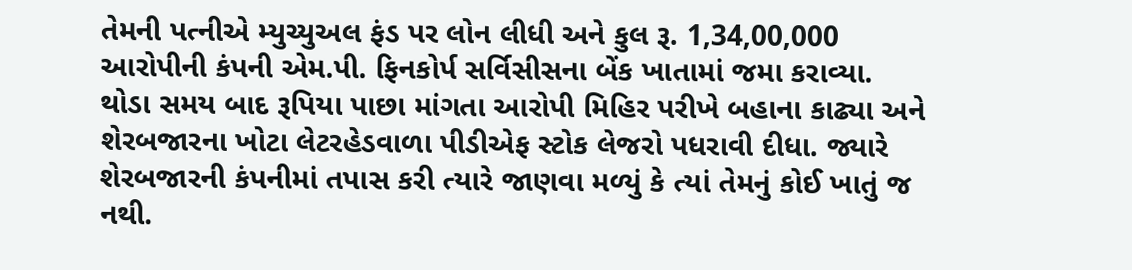તેમની પત્નીએ મ્યુચ્યુઅલ ફંડ પર લોન લીધી અને કુલ રૂ. 1,34,00,000 આરોપીની કંપની એમ.પી. ફિનકોર્પ સર્વિસીસના બેંક ખાતામાં જમા કરાવ્યા.
થોડા સમય બાદ રૂપિયા પાછા માંગતા આરોપી મિહિર પરીખે બહાના કાઢ્યા અને શેરબજારના ખોટા લેટરહેડવાળા પીડીએફ સ્ટોક લેજરો પધરાવી દીધા. જ્યારે શેરબજારની કંપનીમાં તપાસ કરી ત્યારે જાણવા મળ્યું કે ત્યાં તેમનું કોઈ ખાતું જ નથી.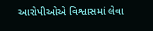આરોપીઓએ વિશ્વાસમાં લેવા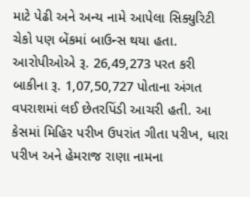માટે પેઢી અને અન્ય નામે આપેલા સિક્યુરિટી ચેકો પણ બેંકમાં બાઉન્સ થયા હતા. આરોપીઓએ રૂ. 26,49,273 પરત કરી બાકીના રૂ. 1,07,50,727 પોતાના અંગત વપરાશમાં લઈ છેતરપિંડી આચરી હતી. આ કેસમાં મિહિર પરીખ ઉપરાંત ગીતા પરીખ, ધારા પરીખ અને હેમરાજ રાણા નામના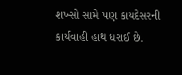શખ્સો સામે પણ કાયદેસરની કાર્યવાહી હાથ ધરાઈ છે.